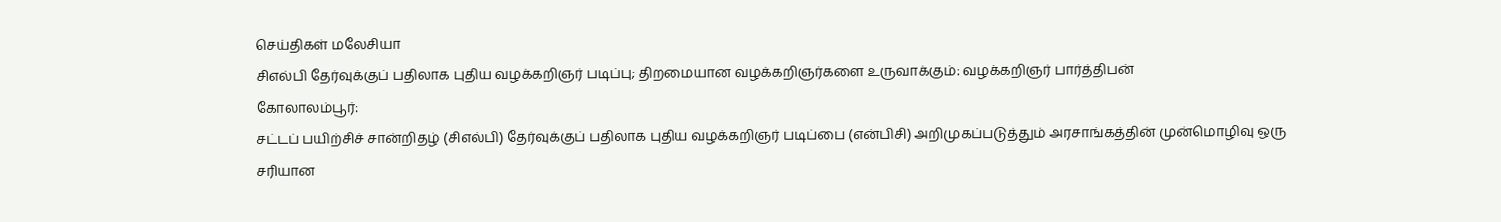செய்திகள் மலேசியா
சிஎல்பி தேர்வுக்குப் பதிலாக புதிய வழக்கறிஞர் படிப்பு; திறமையான வழக்கறிஞர்களை உருவாக்கும்: வழக்கறிஞர் பார்த்திபன்
கோலாலம்பூர்:
சட்டப் பயிற்சிச் சான்றிதழ் (சிஎல்பி) தேர்வுக்குப் பதிலாக புதிய வழக்கறிஞர் படிப்பை (என்பிசி) அறிமுகப்படுத்தும் அரசாங்கத்தின் முன்மொழிவு ஒரு சரியான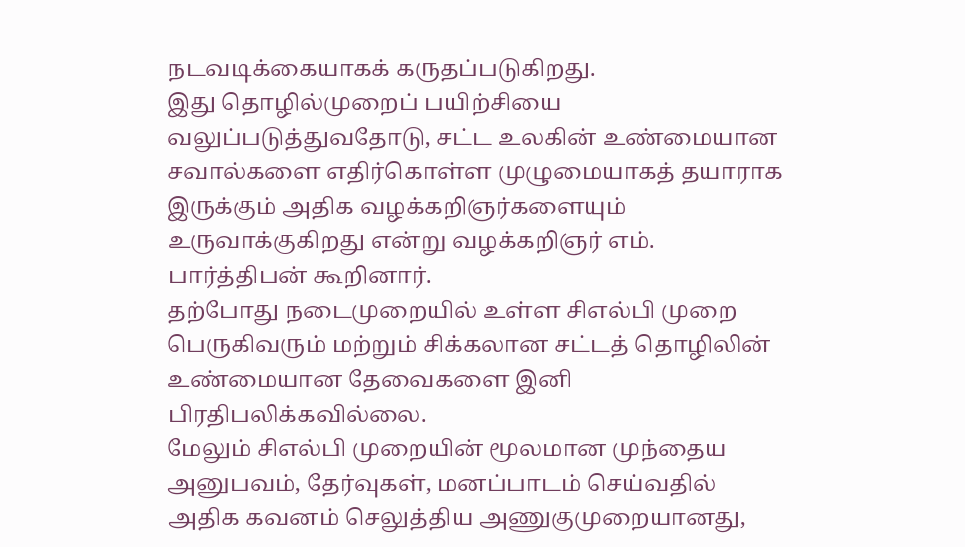நடவடிக்கையாகக் கருதப்படுகிறது.
இது தொழில்முறைப் பயிற்சியை வலுப்படுத்துவதோடு, சட்ட உலகின் உண்மையான சவால்களை எதிர்கொள்ள முழுமையாகத் தயாராக இருக்கும் அதிக வழக்கறிஞர்களையும் உருவாக்குகிறது என்று வழக்கறிஞர் எம். பார்த்திபன் கூறினார்.
தற்போது நடைமுறையில் உள்ள சிஎல்பி முறை பெருகிவரும் மற்றும் சிக்கலான சட்டத் தொழிலின் உண்மையான தேவைகளை இனி பிரதிபலிக்கவில்லை.
மேலும் சிஎல்பி முறையின் மூலமான முந்தைய அனுபவம், தேர்வுகள், மனப்பாடம் செய்வதில் அதிக கவனம் செலுத்திய அணுகுமுறையானது,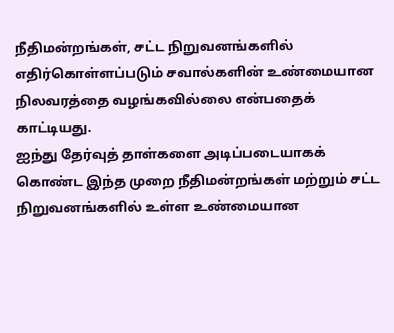நீதிமன்றங்கள், சட்ட நிறுவனங்களில் எதிர்கொள்ளப்படும் சவால்களின் உண்மையான நிலவரத்தை வழங்கவில்லை என்பதைக் காட்டியது.
ஐந்து தேர்வுத் தாள்களை அடிப்படையாகக் கொண்ட இந்த முறை நீதிமன்றங்கள் மற்றும் சட்ட நிறுவனங்களில் உள்ள உண்மையான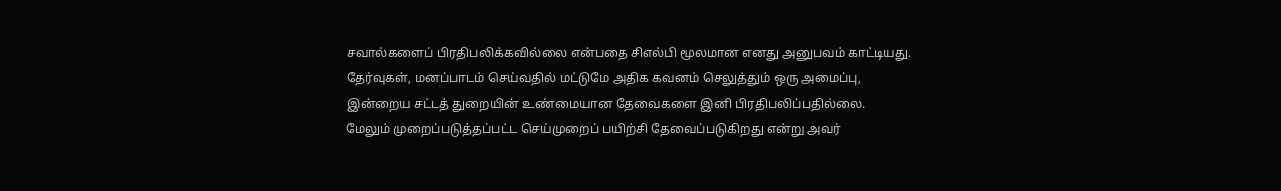சவால்களைப் பிரதிபலிக்கவில்லை என்பதை சிஎல்பி மூலமான எனது அனுபவம் காட்டியது.
தேர்வுகள், மனப்பாடம் செய்வதில் மட்டுமே அதிக கவனம் செலுத்தும் ஒரு அமைப்பு, இன்றைய சட்டத் துறையின் உண்மையான தேவைகளை இனி பிரதிபலிப்பதில்லை.
மேலும் முறைப்படுத்தப்பட்ட செய்முறைப் பயிற்சி தேவைப்படுகிறது என்று அவர்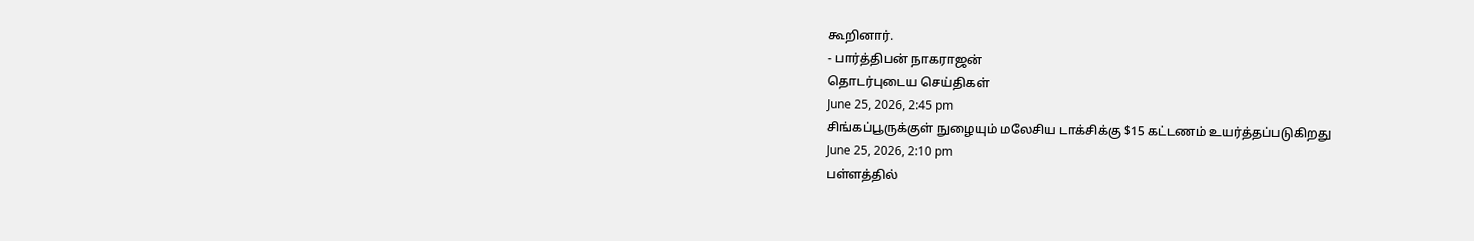கூறினார்.
- பார்த்திபன் நாகராஜன்
தொடர்புடைய செய்திகள்
June 25, 2026, 2:45 pm
சிங்கப்பூருக்குள் நுழையும் மலேசிய டாக்சிக்கு $15 கட்டணம் உயர்த்தப்படுகிறது
June 25, 2026, 2:10 pm
பள்ளத்தில்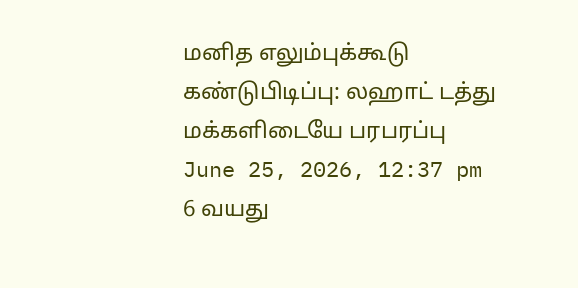மனித எலும்புக்கூடு கண்டுபிடிப்பு: லஹாட் டத்து மக்களிடையே பரபரப்பு
June 25, 2026, 12:37 pm
6 வயது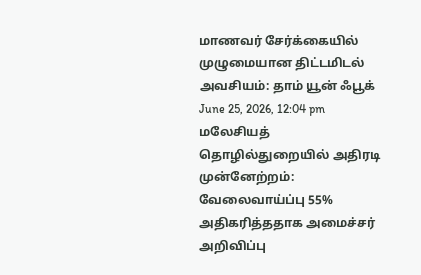மாணவர் சேர்க்கையில் முழுமையான திட்டமிடல் அவசியம்: தாம் யூன் ஃபூக்
June 25, 2026, 12:04 pm
மலேசியத் தொழில்துறையில் அதிரடி முன்னேற்றம்: வேலைவாய்ப்பு 55% அதிகரித்ததாக அமைச்சர் அறிவிப்பு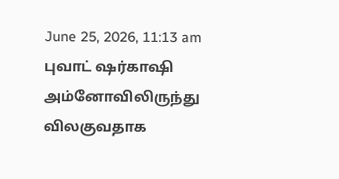June 25, 2026, 11:13 am
புவாட் ஷர்காஷி அம்னோவிலிருந்து விலகுவதாக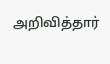அறிவித்தார்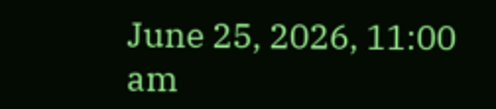June 25, 2026, 11:00 am